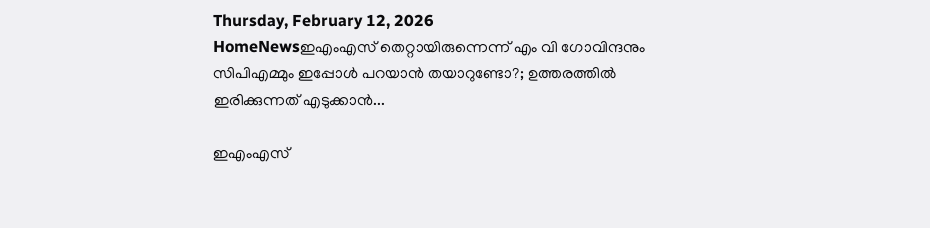Thursday, February 12, 2026
HomeNewsഇഎംഎസ് തെറ്റായിരുന്നെന്ന് എം വി ഗോവിന്ദനും സിപിഎമ്മും ഇപ്പോൾ പറയാൻ തയാറുണ്ടോ?; ഉത്തരത്തിൽ ഇരിക്കുന്നത് എടുക്കാൻ...

ഇഎംഎസ്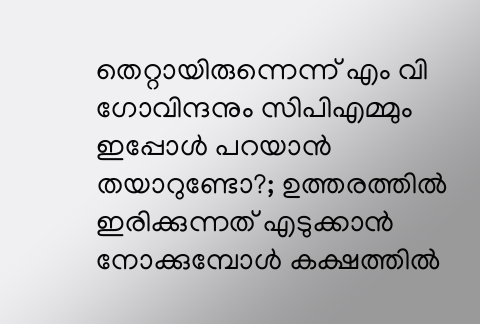തെറ്റായിരുന്നെന്ന് എം വി ഗോവിന്ദനും സിപിഎമ്മും ഇപ്പോൾ പറയാൻ തയാറുണ്ടോ?; ഉത്തരത്തിൽ ഇരിക്കുന്നത് എടുക്കാൻ നോക്കുമ്പോൾ കക്ഷത്തിൽ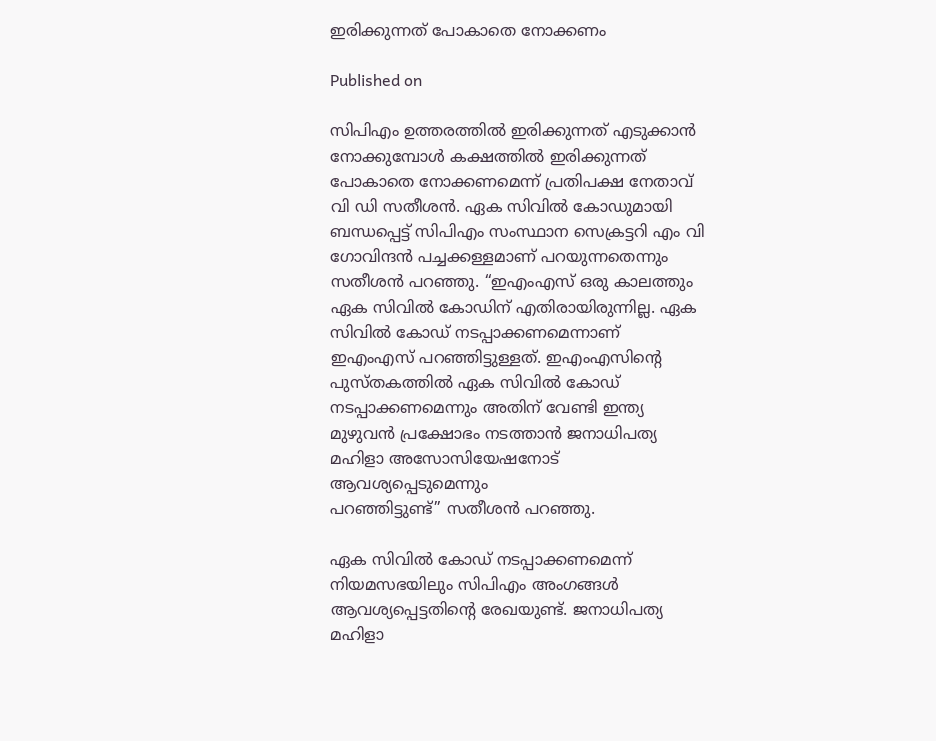ഇരിക്കുന്നത് പോകാതെ നോക്കണം

Published on

സിപിഎം ഉത്തരത്തിൽ ഇരിക്കുന്നത് എടുക്കാൻ നോക്കുമ്പോൾ കക്ഷത്തിൽ ഇരിക്കുന്നത് പോകാതെ നോക്കണമെന്ന് പ്രതിപക്ഷ നേതാവ് വി ഡി സതീശൻ. ഏക സിവിൽ കോഡുമായി ബന്ധപ്പെട്ട് സിപിഎം സംസ്ഥാന സെക്രട്ടറി എം വി ഗോവിന്ദൻ പച്ചക്കള്ളമാണ് പറയുന്നതെന്നും സതീശൻ പറഞ്ഞു. “ഇഎംഎസ് ഒരു കാലത്തും ഏക സിവിൽ കോഡിന് എതിരായിരുന്നില്ല. ഏക സിവിൽ കോഡ് നടപ്പാക്കണമെന്നാണ് ഇഎംഎസ് പറഞ്ഞിട്ടുള്ളത്. ഇഎംഎസിന്റെ പുസ്തകത്തിൽ ഏക സിവിൽ കോഡ് നടപ്പാക്കണമെന്നും അതിന് വേണ്ടി ഇന്ത്യ മുഴുവൻ പ്രക്ഷോഭം നടത്താൻ ജനാധിപത്യ മഹിളാ അസോസിയേഷനോട് ആവശ്യപ്പെടുമെന്നും
പറഞ്ഞിട്ടുണ്ട്” സതീശൻ പറഞ്ഞു.

ഏക സിവിൽ കോഡ് നടപ്പാക്കണമെന്ന് നിയമസഭയിലും സിപിഎം അംഗങ്ങൾ ആവശ്യപ്പെട്ടതിന്റെ രേഖയുണ്ട്. ജനാധിപത്യ മഹിളാ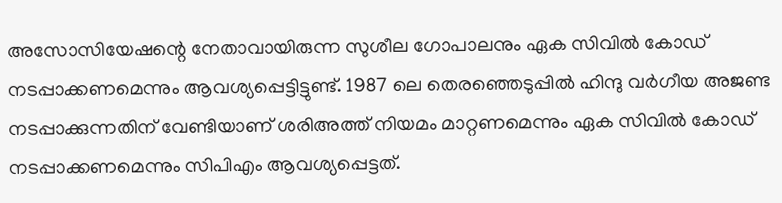അസോസിയേഷന്റെ നേതാവായിരുന്ന സുശീല ഗോപാലനും ഏക സിവിൽ കോഡ് നടപ്പാക്കണമെന്നും ആവശ്യപ്പെട്ടിട്ടുണ്ട്. 1987 ലെ തെരഞ്ഞെടുപ്പിൽ ഹിന്ദു വർഗീയ അജണ്ട നടപ്പാക്കുന്നതിന് വേണ്ടിയാണ് ശരിഅത്ത് നിയമം മാറ്റണമെന്നും ഏക സിവിൽ കോഡ് നടപ്പാക്കണമെന്നും സിപിഎം ആവശ്യപ്പെട്ടത്.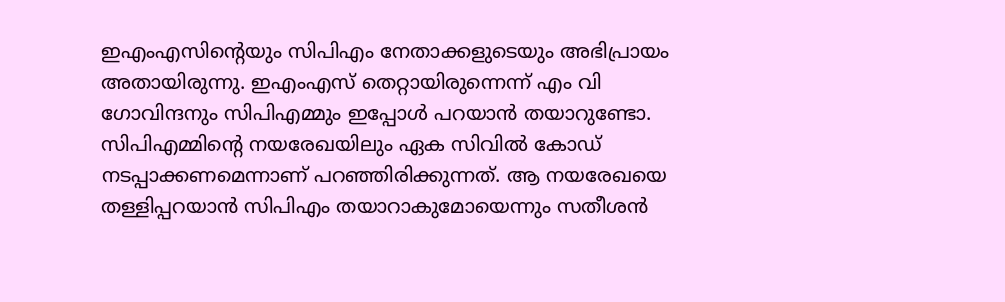ഇഎംഎസിന്റെയും സിപിഎം നേതാക്കളുടെയും അഭിപ്രായം അതായിരുന്നു. ഇഎംഎസ് തെറ്റായിരുന്നെന്ന് എം വി ഗോവിന്ദനും സിപിഎമ്മും ഇപ്പോൾ പറയാൻ തയാറുണ്ടോ. സിപിഎമ്മിന്റെ നയരേഖയിലും ഏക സിവിൽ കോഡ് നടപ്പാക്കണമെന്നാണ് പറഞ്ഞിരിക്കുന്നത്. ആ നയരേഖയെ തള്ളിപ്പറയാൻ സിപിഎം തയാറാകുമോയെന്നും സതീശൻ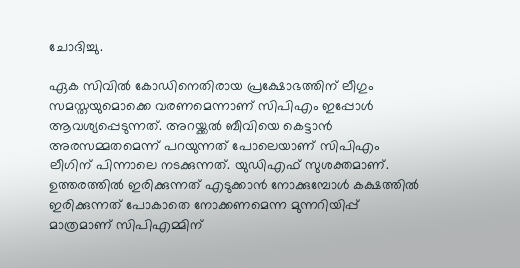ചോദിച്ചു.

ഏക സിവിൽ കോഡിനെതിരായ പ്രക്ഷോഭത്തിന് ലീഗും സമസ്തയുമൊക്കെ വരണമെന്നാണ് സിപിഎം ഇപ്പോൾ ആവശ്യപ്പെടുന്നത്. അറയ്ക്കൽ ബീവിയെ കെട്ടാൻ അരസമ്മതമെന്ന് പറയുന്നത് പോലെയാണ് സിപിഎം ലീഗിന് പിന്നാലെ നടക്കുന്നത്. യുഡിഎഫ് സുശക്തമാണ്. ഉത്തരത്തിൽ ഇരിക്കുന്നത് എടുക്കാൻ നോക്കുമ്പോൾ കക്ഷത്തിൽ ഇരിക്കുന്നത് പോകാതെ നോക്കണമെന്ന മുന്നറിയിപ്പ് മാത്രമാണ് സിപിഎമ്മിന്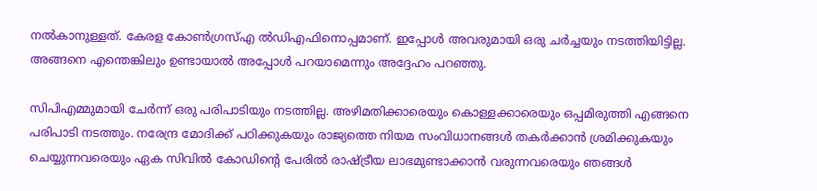നൽകാനുള്ളത്. കേരള കോൺഗ്രസ്എ ൽഡിഎഫിനൊപ്പമാണ്. ഇപ്പോൾ അവരുമായി ഒരു ചർച്ചയും നടത്തിയിട്ടില്ല. അങ്ങനെ എന്തെങ്കിലും ഉണ്ടായാൽ അപ്പോൾ പറയാമെന്നും അദ്ദേഹം പറഞ്ഞു.

സിപിഎമ്മുമായി ചേർന്ന് ഒരു പരിപാടിയും നടത്തില്ല. അഴിമതിക്കാരെയും കൊള്ളക്കാരെയും ഒപ്പമിരുത്തി എങ്ങനെ പരിപാടി നടത്തും. നരേന്ദ്ര മോദിക്ക് പഠിക്കുകയും രാജ്യത്തെ നിയമ സംവിധാനങ്ങൾ തകർക്കാൻ ശ്രമിക്കുകയും ചെയ്യുന്നവരെയും ഏക സിവിൽ കോഡിന്റെ പേരിൽ രാഷ്ട്രീയ ലാഭമുണ്ടാക്കാൻ വരുന്നവരെയും ഞങ്ങൾ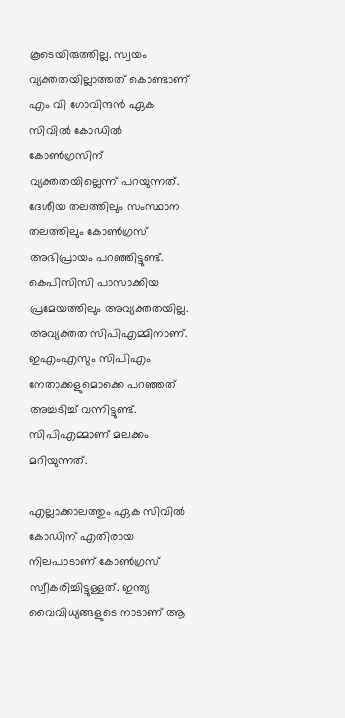കൂടെയിരുത്തില്ല. സ്വയം വ്യക്തതയില്ലാത്തത് കൊണ്ടാണ് എം വി ഗോവിന്ദൻ ഏക സിവിൽ കോഡിൽ കോൺഗ്രസിന് വ്യക്തതയില്ലെന്ന് പറയുന്നത്. ദേശീയ തലത്തിലും സംസ്ഥാന തലത്തിലും കോൺഗ്രസ് അഭിപ്രായം പറഞ്ഞിട്ടുണ്ട്. കെപിസിസി പാസാക്കിയ പ്രമേയത്തിലും അവ്യക്തതയില്ല. അവ്യക്തത സിപിഎമ്മിനാണ്. ഇഎംഎസും സിപിഎം നേതാക്കളുമൊക്കെ പറഞ്ഞത് അച്ചടിച്ച് വന്നിട്ടുണ്ട്. സിപിഎമ്മാണ് മലക്കം മറിയുന്നത്.

എല്ലാക്കാലത്തും ഏക സിവിൽ കോഡിന് എതിരായ നിലപാടാണ് കോൺഗ്രസ് സ്വീകരിച്ചിട്ടുള്ളത്. ഇന്ത്യ വൈവിധ്യങ്ങളുടെ നാടാണ് ആ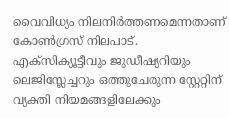വൈവിധ്യം നിലനിർത്തണമെന്നതാണ് കോൺഗ്രസ് നിലപാട്. എക്സിക്യൂട്ടീവും ജുഡീഷ്യറിയും ലെജിസ്ലേച്ചറും ഒത്തുചേരുന്ന സ്റ്റേറ്റിന് വ്യക്തി നിയമങ്ങളിലേക്കും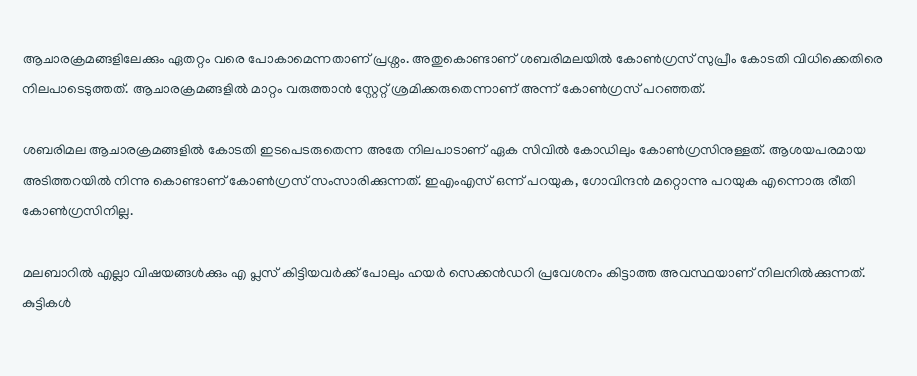ആചാരക്രമങ്ങളിലേക്കും ഏതറ്റം വരെ പോകാമെന്നതാണ് പ്രശ്നം. അതുകൊണ്ടാണ് ശബരിമലയിൽ കോൺഗ്രസ് സുപ്രീം കോടതി വിധിക്കെതിരെ നിലപാടെടുത്തത്. ആചാരക്രമങ്ങളിൽ മാറ്റം വരുത്താൻ സ്റ്റേറ്റ് ശ്രമിക്കരുതെന്നാണ് അന്ന് കോൺഗ്രസ് പറഞ്ഞത്.

ശബരിമല ആചാരക്രമങ്ങളിൽ കോടതി ഇടപെടരുതെന്ന അതേ നിലപാടാണ് ഏക സിവിൽ കോഡിലും കോൺഗ്രസിനുള്ളത്. ആശയപരമായ അടിത്തറയിൽ നിന്നു കൊണ്ടാണ് കോൺഗ്രസ് സംസാരിക്കുന്നത്. ഇഎംഎസ് ഒന്ന് പറയുക, ഗോവിന്ദൻ മറ്റൊന്നു പറയുക എന്നൊരു രീതി കോൺഗ്രസിനില്ല.

മലബാറിൽ എല്ലാ വിഷയങ്ങൾക്കും എ പ്ലസ് കിട്ടിയവർക്ക് പോലും ഹയർ സെക്കൻഡറി പ്രവേശനം കിട്ടാത്ത അവസ്ഥയാണ് നിലനിൽക്കുന്നത്. കുട്ടികൾ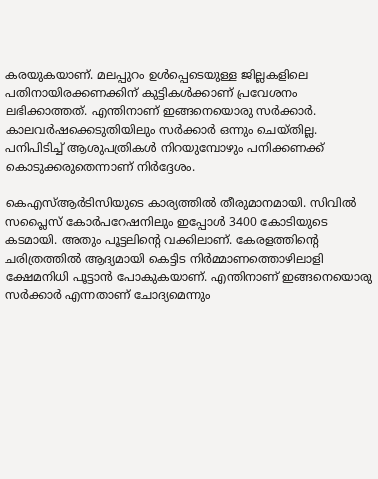കരയുകയാണ്. മലപ്പുറം ഉൾപ്പെടെയുള്ള ജില്ലകളിലെ പതിനായിരക്കണക്കിന് കുട്ടികൾക്കാണ് പ്രവേശനം ലഭിക്കാത്തത്. എന്തിനാണ് ഇങ്ങനെയൊരു സർക്കാർ. കാലവർഷക്കെടുതിയിലും സർക്കാർ ഒന്നും ചെയ്തില്ല. പനിപിടിച്ച് ആശുപത്രികൾ നിറയുമ്പോഴും പനിക്കണക്ക് കൊടുക്കരുതെന്നാണ് നിർദ്ദേശം.

കെഎസ്ആർടിസിയുടെ കാര്യത്തിൽ തീരുമാനമായി. സിവിൽ സപ്ലൈസ് കോർപറേഷനിലും ഇപ്പോൾ 3400 കോടിയുടെ കടമായി. അതും പൂട്ടലിന്റെ വക്കിലാണ്. കേരളത്തിന്റെ ചരിത്രത്തിൽ ആദ്യമായി കെട്ടിട നിർമ്മാണത്തൊഴിലാളി ക്ഷേമനിധി പൂട്ടാൻ പോകുകയാണ്. എന്തിനാണ് ഇങ്ങനെയൊരു സർക്കാർ എന്നതാണ് ചോദ്യമെന്നും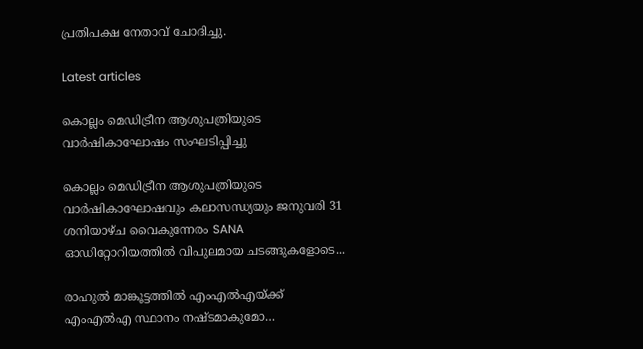പ്രതിപക്ഷ നേതാവ് ചോദിച്ചു.

Latest articles

കൊല്ലം മെഡിട്രീന ആശുപത്രിയുടെ വാർഷികാഘോഷം സംഘടിപ്പിച്ചു

കൊല്ലം മെഡിട്രീന ആശുപത്രിയുടെ വാർഷികാഘോഷവും കലാസന്ധ്യയും ജനുവരി 31 ശനിയാഴ്ച വൈകുന്നേരം SANA ഓഡിറ്റോറിയത്തിൽ വിപുലമായ ചടങ്ങുകളോടെ...

രാഹുല്‍ മാങ്കൂട്ടത്തില്‍ എംഎല്‍എയ്ക്ക് എംഎല്‍എ സ്ഥാനം നഷ്ടമാകുമോ…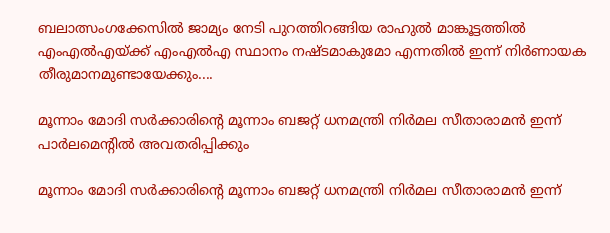ബലാത്സംഗക്കേസില്‍ ജാമ്യം നേടി പുറത്തിറങ്ങിയ രാഹുല്‍ മാങ്കൂട്ടത്തില്‍ എംഎല്‍എയ്ക്ക് എംഎല്‍എ സ്ഥാനം നഷ്ടമാകുമോ എന്നതില്‍ ഇന്ന് നിര്‍ണായക തീരുമാനമുണ്ടായേക്കും....

മൂന്നാം മോദി സര്‍ക്കാരിന്റെ മൂന്നാം ബജറ്റ് ധനമന്ത്രി നിര്‍മല സീതാരാമന്‍ ഇന്ന് പാര്‍ലമെന്റില്‍ അവതരിപ്പിക്കും

മൂന്നാം മോദി സര്‍ക്കാരിന്റെ മൂന്നാം ബജറ്റ് ധനമന്ത്രി നിര്‍മല സീതാരാമന്‍ ഇന്ന്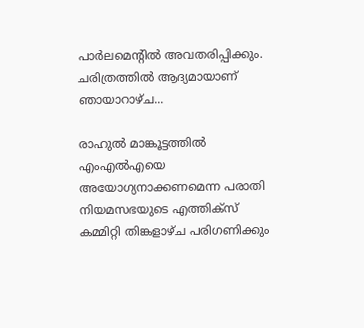പാര്‍ലമെന്റില്‍ അവതരിപ്പിക്കും. ചരിത്രത്തില്‍ ആദ്യമായാണ് ഞായാറാഴ്ച...

രാഹുല്‍ മാങ്കൂട്ടത്തില്‍ എംഎല്‍എയെ അയോഗ്യനാക്കണമെന്ന പരാതി നിയമസഭയുടെ എത്തിക്‌സ് കമ്മിറ്റി തിങ്കളാഴ്ച പരിഗണിക്കും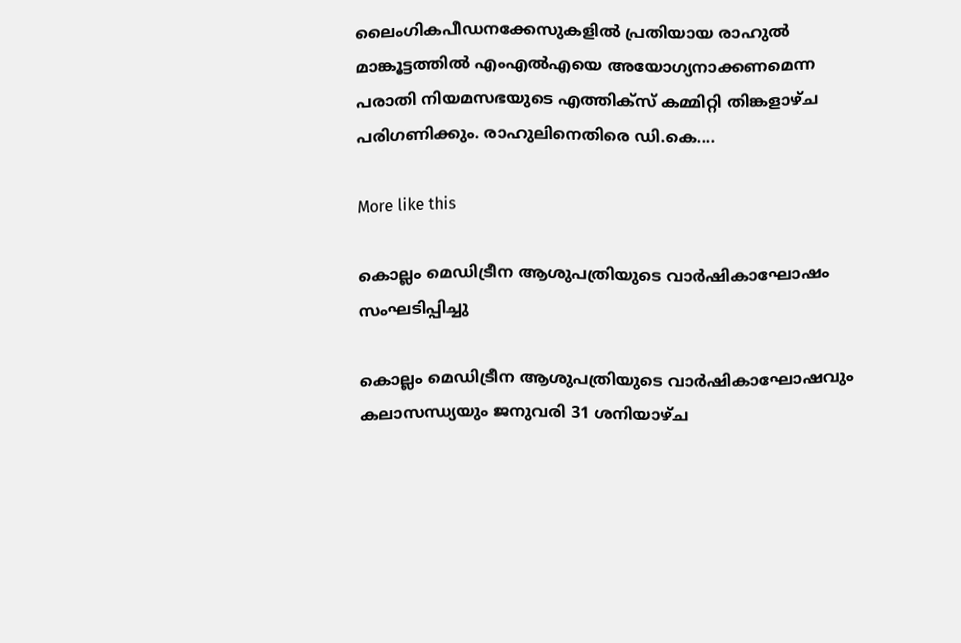ലൈംഗികപീഡനക്കേസുകളില്‍ പ്രതിയായ രാഹുല്‍ മാങ്കൂട്ടത്തില്‍ എംഎല്‍എയെ അയോഗ്യനാക്കണമെന്ന പരാതി നിയമസഭയുടെ എത്തിക്‌സ് കമ്മിറ്റി തിങ്കളാഴ്ച പരിഗണിക്കും. രാഹുലിനെതിരെ ഡി.കെ....

More like this

കൊല്ലം മെഡിട്രീന ആശുപത്രിയുടെ വാർഷികാഘോഷം സംഘടിപ്പിച്ചു

കൊല്ലം മെഡിട്രീന ആശുപത്രിയുടെ വാർഷികാഘോഷവും കലാസന്ധ്യയും ജനുവരി 31 ശനിയാഴ്ച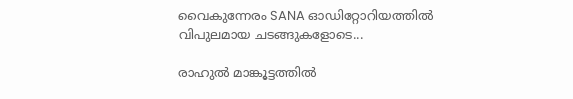വൈകുന്നേരം SANA ഓഡിറ്റോറിയത്തിൽ വിപുലമായ ചടങ്ങുകളോടെ...

രാഹുല്‍ മാങ്കൂട്ടത്തില്‍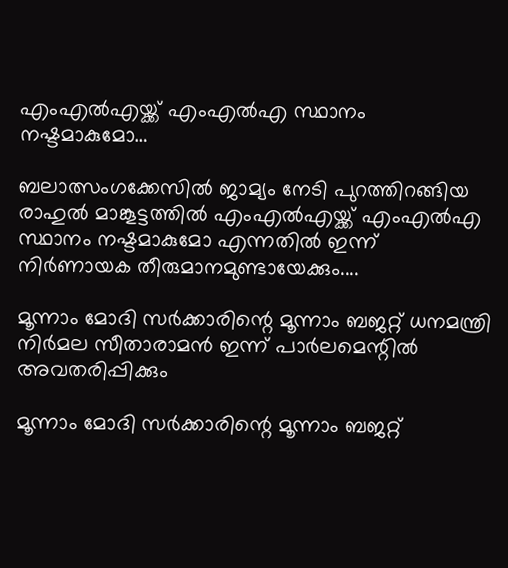എംഎല്‍എയ്ക്ക് എംഎല്‍എ സ്ഥാനം നഷ്ടമാകുമോ…

ബലാത്സംഗക്കേസില്‍ ജാമ്യം നേടി പുറത്തിറങ്ങിയ രാഹുല്‍ മാങ്കൂട്ടത്തില്‍ എംഎല്‍എയ്ക്ക് എംഎല്‍എ സ്ഥാനം നഷ്ടമാകുമോ എന്നതില്‍ ഇന്ന് നിര്‍ണായക തീരുമാനമുണ്ടായേക്കും....

മൂന്നാം മോദി സര്‍ക്കാരിന്റെ മൂന്നാം ബജറ്റ് ധനമന്ത്രി നിര്‍മല സീതാരാമന്‍ ഇന്ന് പാര്‍ലമെന്റില്‍ അവതരിപ്പിക്കും

മൂന്നാം മോദി സര്‍ക്കാരിന്റെ മൂന്നാം ബജറ്റ്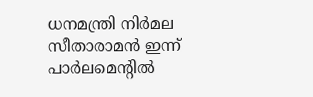ധനമന്ത്രി നിര്‍മല സീതാരാമന്‍ ഇന്ന് പാര്‍ലമെന്റില്‍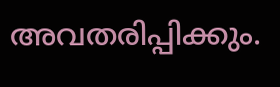അവതരിപ്പിക്കും.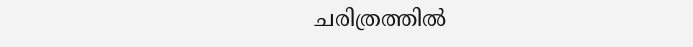ചരിത്രത്തില്‍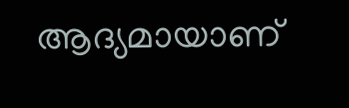ആദ്യമായാണ്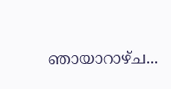ഞായാറാഴ്ച...